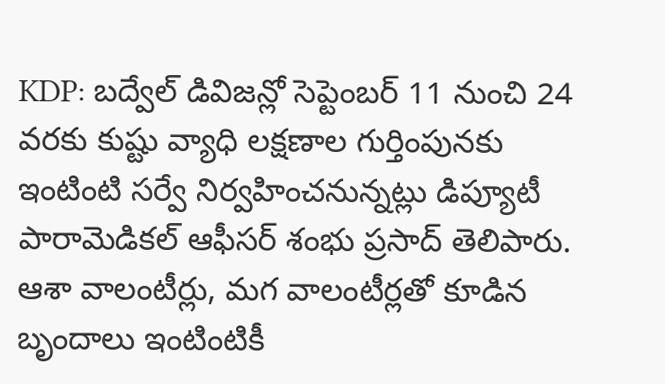KDP: బద్వేల్ డివిజన్లో సెప్టెంబర్ 11 నుంచి 24 వరకు కుష్టు వ్యాధి లక్షణాల గుర్తింపునకు ఇంటింటి సర్వే నిర్వహించనున్నట్లు డిప్యూటీ పారామెడికల్ ఆఫీసర్ శంభు ప్రసాద్ తెలిపారు. ఆశా వాలంటీర్లు, మగ వాలంటీర్లతో కూడిన బృందాలు ఇంటింటికీ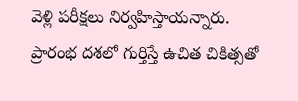వెళ్లి పరీక్షలు నిర్వహిస్తాయన్నారు. ప్రారంభ దశలో గుర్తిస్తే ఉచిత చికిత్సతో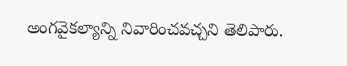అంగవైకల్యాన్ని నివారించవచ్చని తెలిపారు.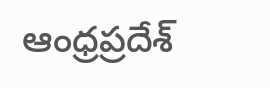ఆంధ్రప్రదేశ్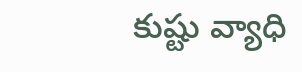కుష్టు వ్యాధి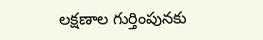లక్షణాల గుర్తింపునకు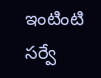ఇంటింటి సర్వే